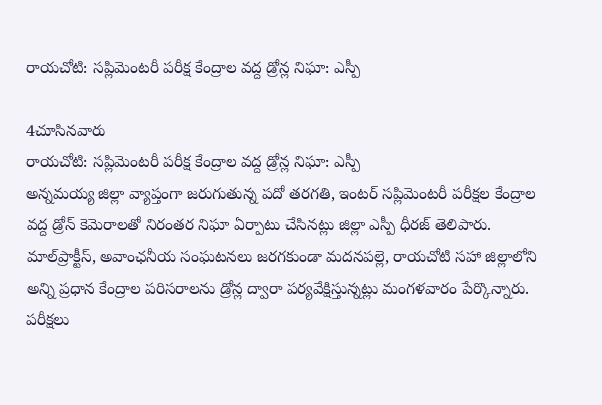రాయచోటి: సప్లిమెంటరీ పరీక్ష కేంద్రాల వద్ద డ్రోన్ల నిఘా: ఎస్పీ

4చూసినవారు
రాయచోటి: సప్లిమెంటరీ పరీక్ష కేంద్రాల వద్ద డ్రోన్ల నిఘా: ఎస్పీ
అన్నమయ్య జిల్లా వ్యాప్తంగా జరుగుతున్న పదో తరగతి, ఇంటర్ సప్లిమెంటరీ పరీక్షల కేంద్రాల వద్ద డ్రోన్ కెమెరాలతో నిరంతర నిఘా ఏర్పాటు చేసినట్లు జిల్లా ఎస్పీ ధీరజ్ తెలిపారు. మాల్‌ప్రాక్టీస్, అవాంఛనీయ సంఘటనలు జరగకుండా మదనపల్లె, రాయచోటి సహా జిల్లాలోని అన్ని ప్రధాన కేంద్రాల పరిసరాలను డ్రోన్ల ద్వారా పర్యవేక్షిస్తున్నట్లు మంగళవారం పేర్కొన్నారు. పరీక్షలు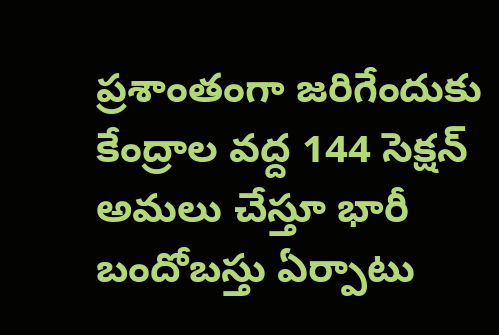ప్రశాంతంగా జరిగేందుకు కేంద్రాల వద్ద 144 సెక్షన్ అమలు చేస్తూ భారీ బందోబస్తు ఏర్పాటు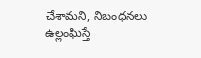చేశామని, నిబంధనలు ఉల్లంఘిస్తే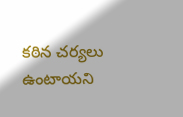కఠిన చర్యలు ఉంటాయని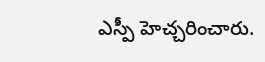ఎస్పీ హెచ్చరించారు.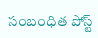సంబంధిత పోస్ట్